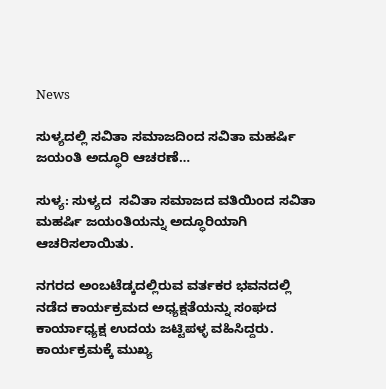News

ಸುಳ್ಯದಲ್ಲಿ ಸವಿತಾ ಸಮಾಜದಿಂದ ಸವಿತಾ ಮಹರ್ಷಿ ಜಯಂತಿ ಅದ್ಧೂರಿ ಆಚರಣೆ…

ಸುಳ್ಯ: ಸುಳ್ಯದ  ಸವಿತಾ ಸಮಾಜದ ವತಿಯಿಂದ ಸವಿತಾ ಮಹರ್ಷಿ ಜಯಂತಿಯನ್ನು ಅದ್ಧೂರಿಯಾಗಿ ಆಚರಿಸಲಾಯಿತು.

ನಗರದ ಅಂಬಟೆಡ್ಕದಲ್ಲಿರುವ ವರ್ತಕರ ಭವನದಲ್ಲಿ ನಡೆದ ಕಾರ್ಯಕ್ರಮದ ಅಧ್ಯಕ್ಷತೆಯನ್ನು ಸಂಘದ ಕಾರ್ಯಾಧ್ಯಕ್ಷ ಉದಯ ಜಟ್ಟಿಪಳ್ಳ ವಹಿಸಿದ್ದರು. ಕಾರ್ಯಕ್ರಮಕ್ಕೆ ಮುಖ್ಯ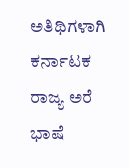ಅತಿಥಿಗಳಾಗಿ ಕರ್ನಾಟಕ ರಾಜ್ಯ ಅರೆ ಭಾಷೆ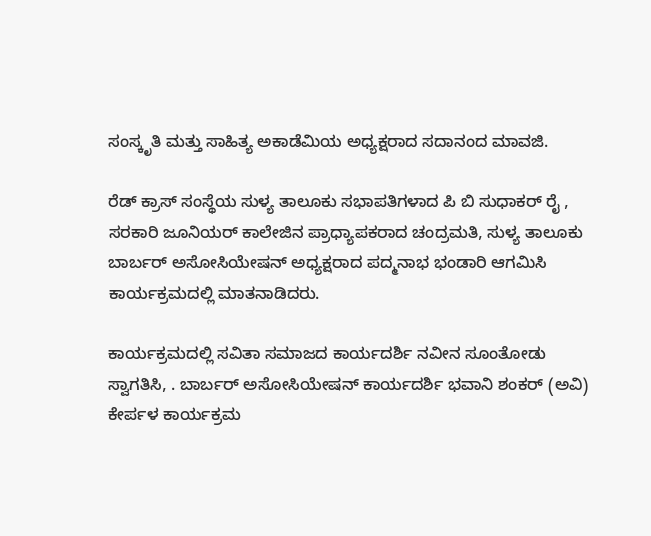ಸಂಸ್ಕೃತಿ ಮತ್ತು ಸಾಹಿತ್ಯ ಅಕಾಡೆಮಿಯ ಅಧ್ಯಕ್ಷರಾದ ಸದಾನಂದ ಮಾವಜಿ.

ರೆಡ್ ಕ್ರಾಸ್ ಸಂಸ್ಥೆಯ ಸುಳ್ಯ ತಾಲೂಕು ಸಭಾಪತಿಗಳಾದ ಪಿ ಬಿ ಸುಧಾಕರ್ ರೈ , ಸರಕಾರಿ ಜೂನಿಯರ್ ಕಾಲೇಜಿನ ಪ್ರಾಧ್ಯಾಪಕರಾದ ಚಂದ್ರಮತಿ, ಸುಳ್ಯ ತಾಲೂಕು ಬಾರ್ಬರ್ ಅಸೋಸಿಯೇಷನ್ ಅಧ್ಯಕ್ಷರಾದ ಪದ್ಮನಾಭ ಭಂಡಾರಿ ಆಗಮಿಸಿ ಕಾರ್ಯಕ್ರಮದಲ್ಲಿ ಮಾತನಾಡಿದರು.

ಕಾರ್ಯಕ್ರಮದಲ್ಲಿ ಸವಿತಾ ಸಮಾಜದ ಕಾರ್ಯದರ್ಶಿ ನವೀನ ಸೂಂತೋಡು ಸ್ವಾಗತಿಸಿ, . ಬಾರ್ಬರ್ ಅಸೋಸಿಯೇಷನ್ ಕಾರ್ಯದರ್ಶಿ ಭವಾನಿ ಶಂಕರ್ (ಅವಿ) ಕೇರ್ಪಳ ಕಾರ್ಯಕ್ರಮ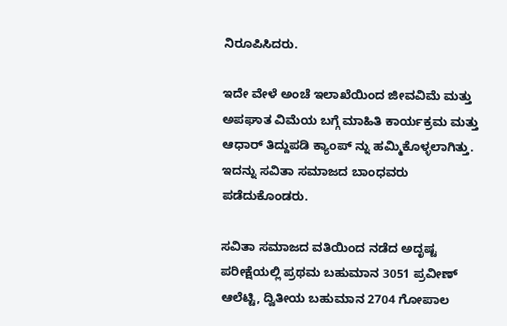ನಿರೂಪಿಸಿದರು.

ಇದೇ ವೇಳೆ ಅಂಚೆ ಇಲಾಖೆಯಿಂದ ಜೀವವಿಮೆ ಮತ್ತು ಅಪಘಾತ ವಿಮೆಯ ಬಗ್ಗೆ ಮಾಹಿತಿ ಕಾರ್ಯಕ್ರಮ ಮತ್ತು ಆಧಾರ್ ತಿದ್ದುಪಡಿ ಕ್ಯಾಂಪ್ ನ್ನು ಹಮ್ಮಿಕೊಳ್ಳಲಾಗಿತ್ತು. ಇದನ್ನು ಸವಿತಾ ಸಮಾಜದ ಬಾಂಧವರು ಪಡೆದುಕೊಂಡರು.

ಸವಿತಾ ಸಮಾಜದ ವತಿಯಿಂದ ನಡೆದ ಅದೃಷ್ಟ ಪರೀಕ್ಷೆಯಲ್ಲಿ ಪ್ರಥಮ ಬಹುಮಾನ 3051 ಪ್ರವೀಣ್ ಆಲೆಟ್ಟಿ, ದ್ವಿತೀಯ ಬಹುಮಾನ 2704 ಗೋಪಾಲ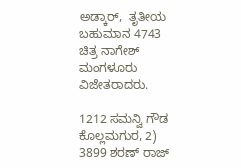ಅಡ್ಕಾರ್,  ತೃತೀಯ ಬಹುಮಾನ 4743 ಚಿತ್ರ ನಾಗೇಶ್ ಮಂಗಳೂರು ವಿಜೇತರಾದರು.

1212 ಸಮನ್ವಿ ಗೌಡ ಕೊಲ್ಲಮಗುರ, 2) 3899 ಶರಣ್ ರಾಜ್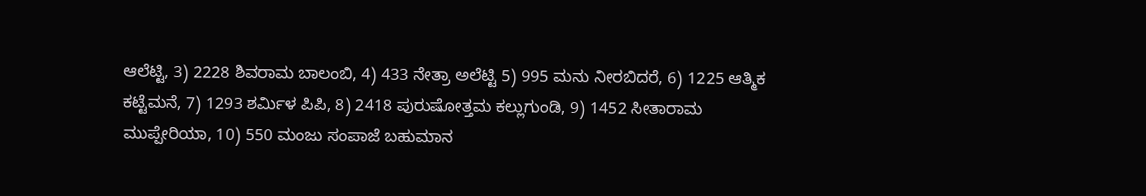ಆಲೆಟ್ಟಿ, 3) 2228 ಶಿವರಾಮ ಬಾಲಂಬಿ, 4) 433 ನೇತ್ರಾ ಅಲೆಟ್ಟಿ 5) 995 ಮನು ನೀರಬಿದರೆ, 6) 1225 ಆತ್ಮಿಕ ಕಟ್ಟೆಮನೆ, 7) 1293 ಶರ್ಮಿಳ ಪಿಪಿ, 8) 2418 ಪುರುಷೋತ್ತಮ ಕಲ್ಲುಗುಂಡಿ, 9) 1452 ಸೀತಾರಾಮ ಮುಪ್ಪೇರಿಯಾ, 10) 550 ಮಂಜು ಸಂಪಾಜೆ ಬಹುಮಾನ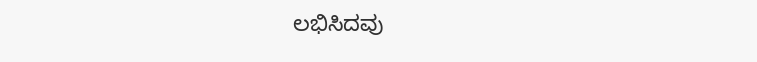ಲಭಿಸಿದವು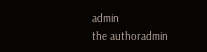admin
the authoradmin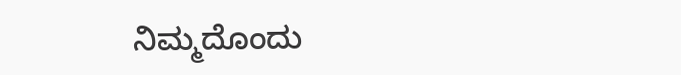ನಿಮ್ಮದೊಂದು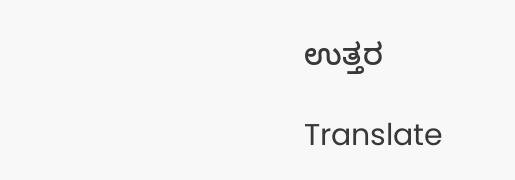ಉತ್ತರ

Translate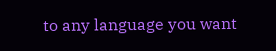to any language you want